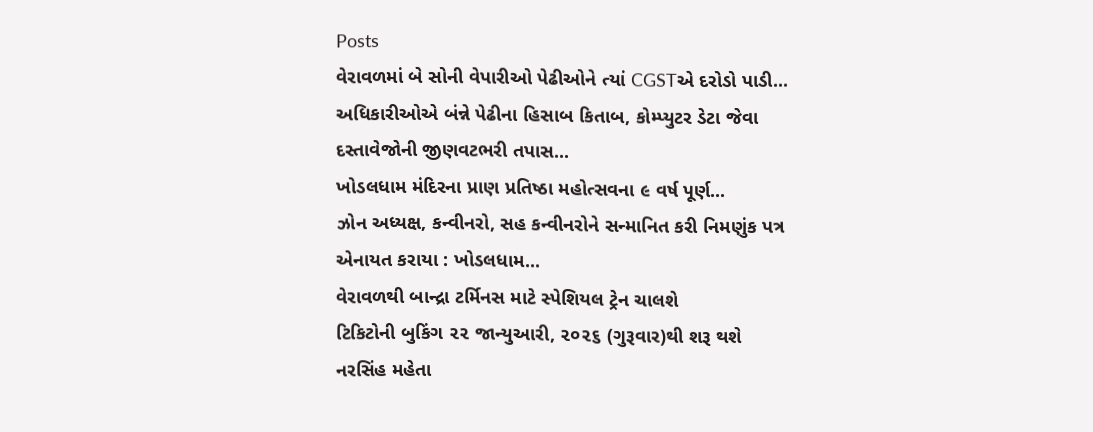Posts
વેરાવળમાં બે સોની વેપારીઓ પેઢીઓને ત્યાં CGSTએ દરોડો પાડી...
અધિકારીઓએ બંન્ને પેઢીના હિસાબ કિતાબ, કોમ્પ્યુટર ડેટા જેવા દસ્તાવેજોની જીણવટભરી તપાસ...
ખોડલધામ મંદિરના પ્રાણ પ્રતિષ્ઠા મહોત્સવના ૯ વર્ષ પૂર્ણ...
ઝોન અધ્યક્ષ, કન્વીનરો, સહ કન્વીનરોને સન્માનિત કરી નિમણુંક પત્ર એનાયત કરાયા : ખોડલધામ...
વેરાવળથી બાન્દ્રા ટર્મિનસ માટે સ્પેશિયલ ટ્રેન ચાલશે
ટિકિટોની બુકિંગ ૨૨ જાન્યુઆરી, ૨૦૨૬ (ગુરૂવાર)થી શરૂ થશે
નરસિંહ મહેતા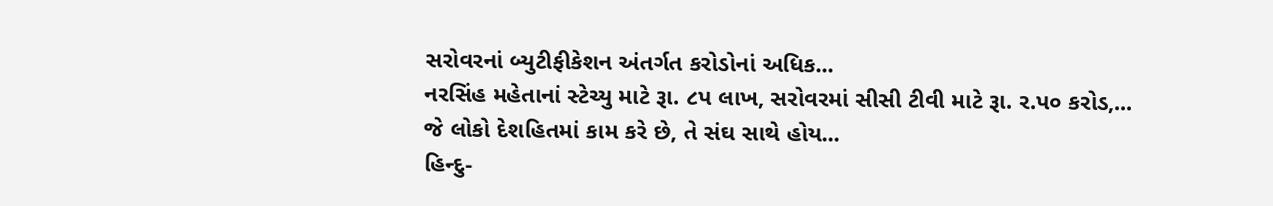સરોવરનાં બ્યુટીફીકેશન અંતર્ગત કરોડોનાં અધિક...
નરસિંહ મહેતાનાં સ્ટેચ્યુ માટે રૂા. ૮પ લાખ, સરોવરમાં સીસી ટીવી માટે રૂા. ર.પ૦ કરોડ,...
જે લોકો દેશહિતમાં કામ કરે છે, તે સંઘ સાથે હોય...
હિન્દુ-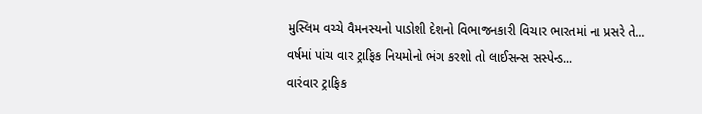મુસ્લિમ વચ્ચે વૈમનસ્યનો પાડોશી દેશનો વિભાજનકારી વિચાર ભારતમાં ના પ્રસરે તે...
વર્ષમાં પાંચ વાર ટ્રાફિક નિયમોનો ભંગ કરશો તો લાઈસન્સ સસ્પેન્ડ...
વારંવાર ટ્રાફિક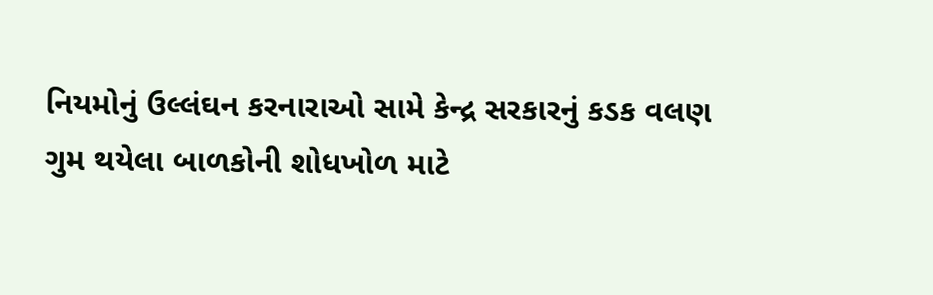નિયમોનું ઉલ્લંઘન કરનારાઓ સામે કેન્દ્ર સરકારનું કડક વલણ
ગુમ થયેલા બાળકોની શોધખોળ માટે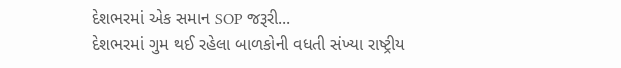દેશભરમાં એક સમાન SOP જરૂરી...
દેશભરમાં ગુમ થઈ રહેલા બાળકોની વધતી સંખ્યા રાષ્ટ્રીય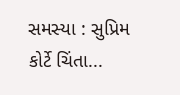સમસ્યા : સુપ્રિમ કોર્ટે ચિંતા...